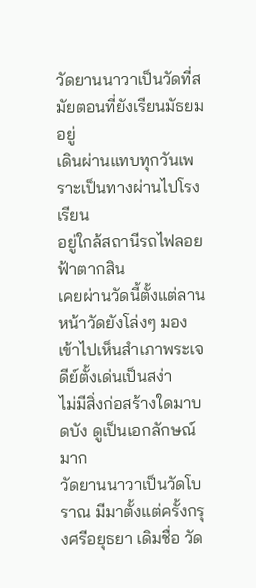วัดยานนาวาเป็นวัดที่สมัยตอนที่ยังเรียนมัธยมอยู่
เดินผ่านแทบทุกวันเพราะเป็นทางผ่านไปโรงเรียน
อยู่ใกล้สถานีรถไฟลอยฟ้าตากสิน
เคยผ่านวัดนี้ตั้งแต่ลานหน้าวัดยังโล่งๆ มองเข้าไปเห็นสำเภาพระเจดีย์ตั้งเด่นเป็นสง่า
ไม่มีสิ่งก่อสร้างใดมาบดบัง ดูเป็นเอกลักษณ์มาก
วัดยานนาวาเป็นวัดโบราณ มีมาตั้งแต่ครั้งกรุงศรีอยุธยา เดิมชื่อ วัด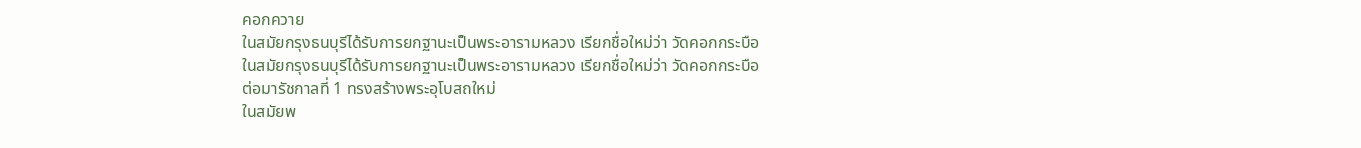คอกควาย
ในสมัยกรุงธนบุรีได้รับการยกฐานะเป็นพระอารามหลวง เรียกชื่อใหม่ว่า วัดคอกกระบือ
ในสมัยกรุงธนบุรีได้รับการยกฐานะเป็นพระอารามหลวง เรียกชื่อใหม่ว่า วัดคอกกระบือ
ต่อมารัชกาลที่ 1 ทรงสร้างพระอุโบสถใหม่
ในสมัยพ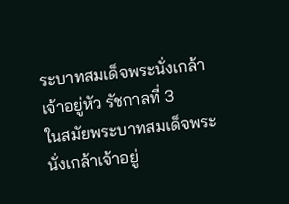ระบาทสมเด็จพระนั่งเกล้าเจ้าอยู่หัว รัชกาลที่ 3
ในสมัยพระบาทสมเด็จพระนั่งเกล้าเจ้าอยู่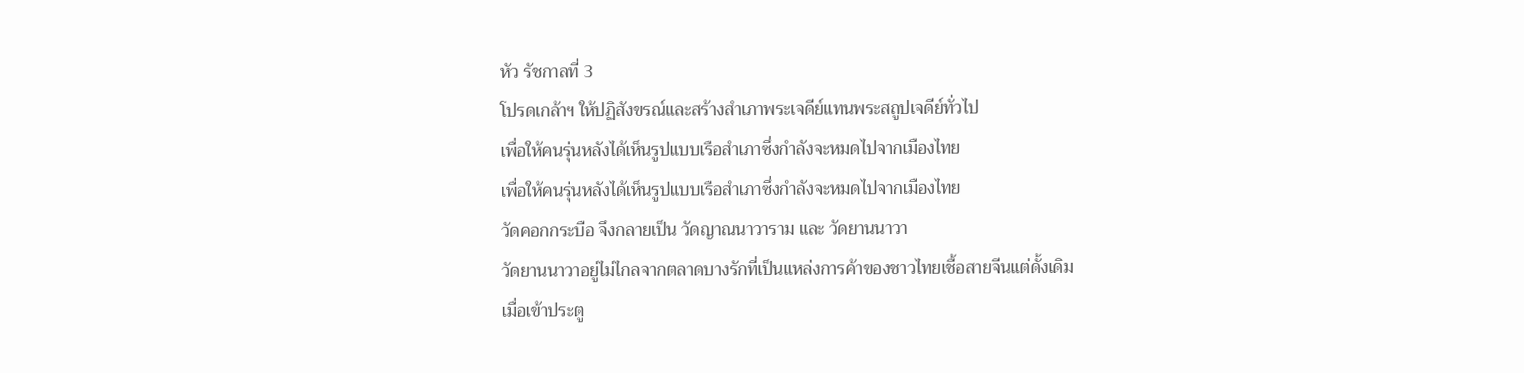หัว รัชกาลที่ 3
โปรดเกล้าฯ ให้ปฏิสังขรณ์และสร้างสำเภาพระเจดีย์แทนพระสถูปเจดีย์ทั่วไป
เพื่อให้คนรุ่นหลังได้เห็นรูปแบบเรือสำเภาซึ่งกำลังจะหมดไปจากเมืองไทย
เพื่อให้คนรุ่นหลังได้เห็นรูปแบบเรือสำเภาซึ่งกำลังจะหมดไปจากเมืองไทย
วัดคอกกระบือ จึงกลายเป็น วัดญาณนาวาราม และ วัดยานนาวา
วัดยานนาวาอยู่ไม่ไกลจากตลาดบางรักที่เป็นแหล่งการค้าของชาวไทยเชื้อสายจีนแต่ดั้งเดิม
เมื่อเข้าประตู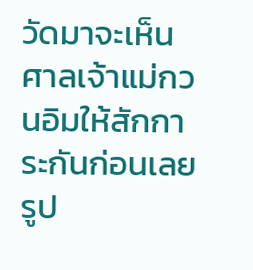วัดมาจะเห็นศาลเจ้าแม่กวนอิมให้สักการะกันก่อนเลย
รูป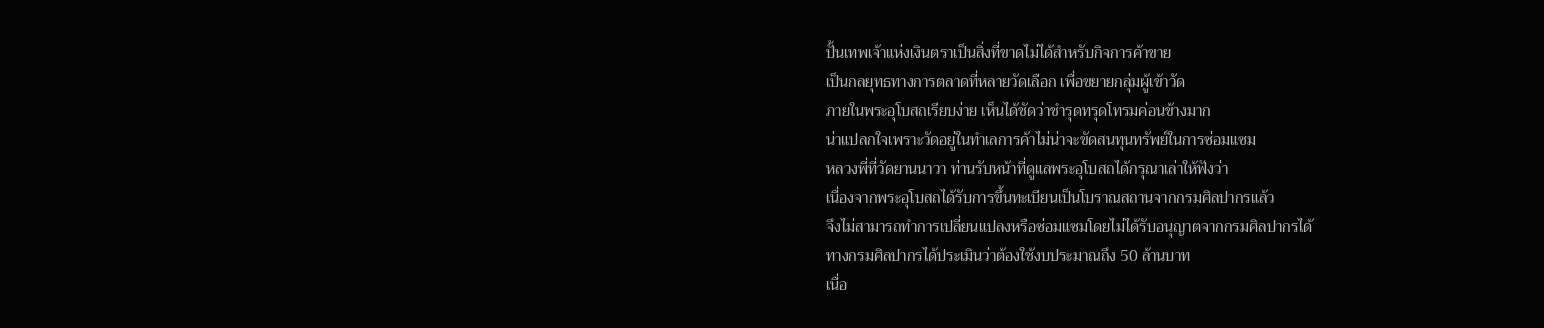ปั้นเทพเจ้าแห่งเงินตราเป็นสิ่งที่ขาดไม่ได้สำหรับกิจการค้าขาย
เป็นกลยุทธทางการตลาดที่หลายวัดเลือก เพื่อขยายกลุ่มผู้เข้าวัด
ภายในพระอุโบสถเรียบง่าย เห็นได้ชัดว่าชำรุดทรุดโทรมค่อนข้างมาก
น่าแปลกใจเพราะวัดอยู่ในทำเลการค้าไม่น่าจะขัดสนทุนทรัพย์ในการซ่อมแซม
หลวงพี่ที่วัดยานนาวา ท่านรับหน้าที่ดูแลพระอุโบสถได้กรุณาเล่าให้ฟังว่า
เนื่องจากพระอุโบสถได้รับการขึ้นทะเบียนเป็นโบราณสถานจากกรมศิลปากรแล้ว
จึงไม่สามารถทำการเปลี่ยนแปลงหรือซ่อมแซมโดยไม่ได้รับอนุญาตจากกรมศิลปากรได้
ทางกรมศิลปากรได้ประเมินว่าต้องใช้งบประมาณถึง 50 ล้านบาท
เนื่อ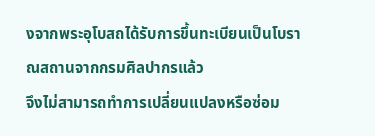งจากพระอุโบสถได้รับการขึ้นทะเบียนเป็นโบราณสถานจากกรมศิลปากรแล้ว
จึงไม่สามารถทำการเปลี่ยนแปลงหรือซ่อม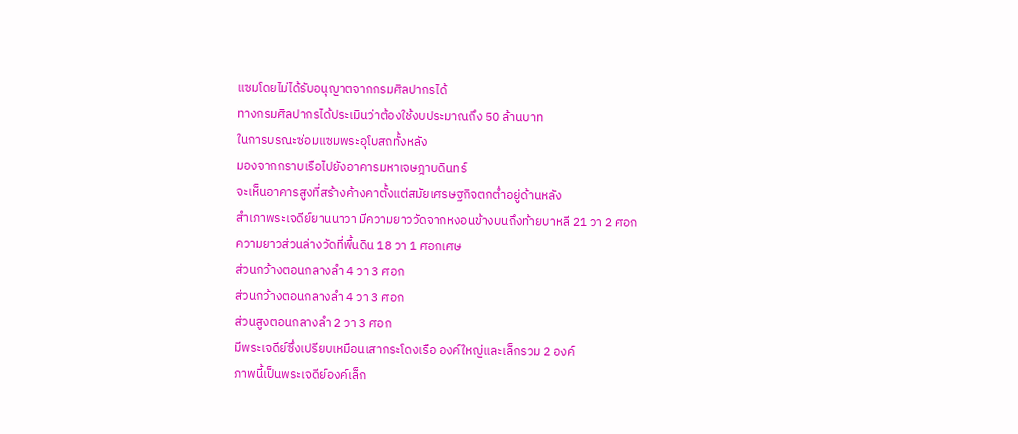แซมโดยไม่ได้รับอนุญาตจากกรมศิลปากรได้
ทางกรมศิลปากรได้ประเมินว่าต้องใช้งบประมาณถึง 50 ล้านบาท
ในการบรณะซ่อมแซมพระอุโบสถทั้งหลัง
มองจากกราบเรือไปยังอาคารมหาเจษฎาบดินทร์
จะเห็นอาคารสูงที่สร้างค้างคาตั้งแต่สมัยเศรษฐกิจตกต่ำอยู่ด้านหลัง
สำเภาพระเจดีย์ยานนาวา มีความยาววัดจากหงอนข้างบนถึงท้ายบาหลี 21 วา 2 ศอก
ความยาวส่วนล่างวัดที่พื้นดิน 18 วา 1 ศอกเศษ
ส่วนกว้างตอนกลางลำ 4 วา 3 ศอก
ส่วนกว้างตอนกลางลำ 4 วา 3 ศอก
ส่วนสูงตอนกลางลำ 2 วา 3 ศอก
มีพระเจดีย์ซึ่งเปรียบเหมือนเสากระโดงเรือ องค์ใหญ่และเล็กรวม 2 องค์
ภาพนี้เป็นพระเจดีย์องค์เล็ก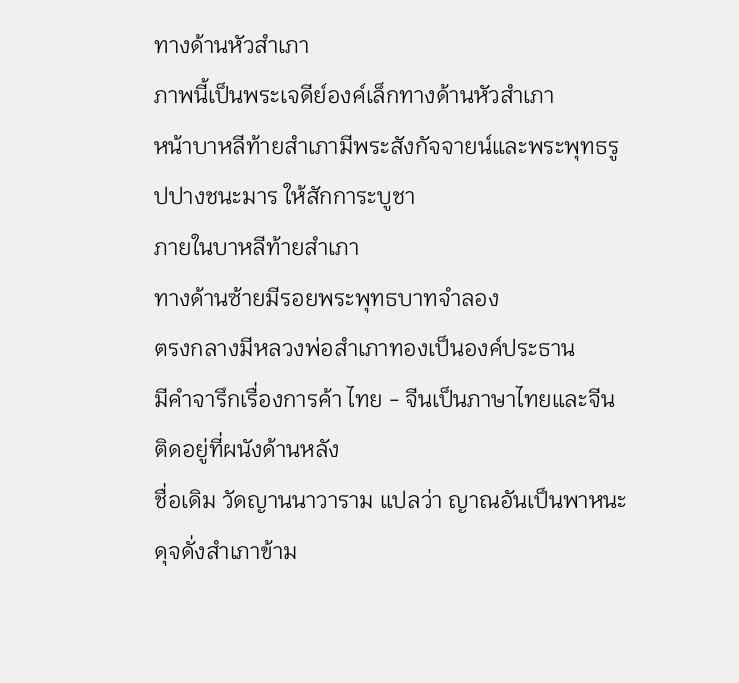ทางด้านหัวสำเภา
ภาพนี้เป็นพระเจดีย์องค์เล็กทางด้านหัวสำเภา
หน้าบาหลีท้ายสำเภามีพระสังกัจจายน์และพระพุทธรูปปางชนะมาร ให้สักการะบูชา
ภายในบาหลีท้ายสำเภา
ทางด้านซ้ายมีรอยพระพุทธบาทจำลอง
ตรงกลางมีหลวงพ่อสำเภาทองเป็นองค์ประธาน
มีคำจารึกเรื่องการค้า ไทย - จีนเป็นภาษาไทยและจีนติดอยู่ที่ผนังด้านหลัง
ชื่อเดิม วัดญานนาวาราม แปลว่า ญาณอันเป็นพาหนะดุจดั่งสำเภาข้าม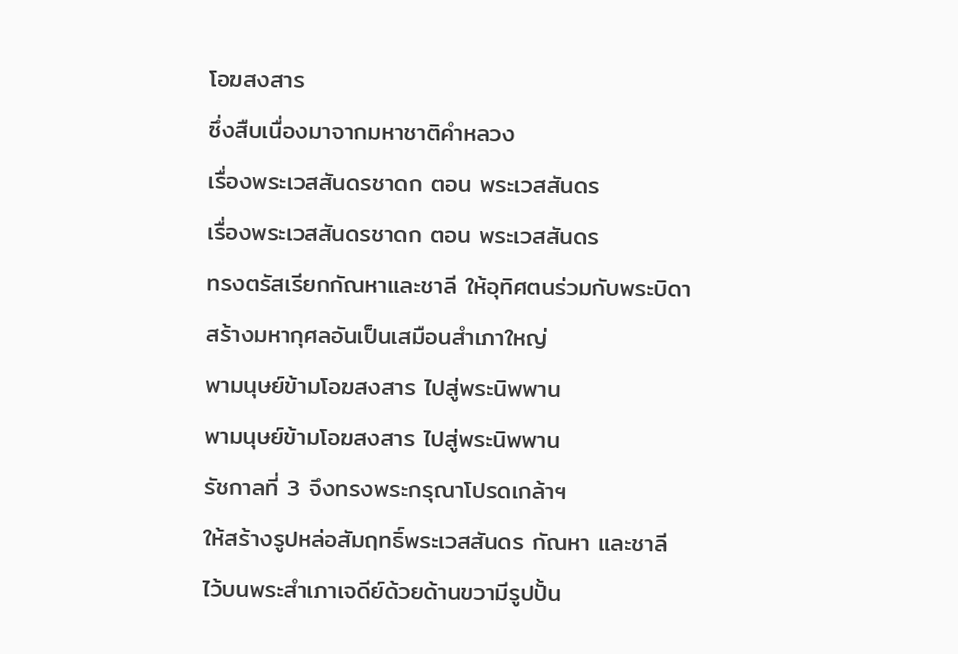โอฆสงสาร
ซึ่งสืบเนื่องมาจากมหาชาติคำหลวง
เรื่องพระเวสสันดรชาดก ตอน พระเวสสันดร
เรื่องพระเวสสันดรชาดก ตอน พระเวสสันดร
ทรงตรัสเรียกกัณหาและชาลี ให้อุทิศตนร่วมกับพระบิดา
สร้างมหากุศลอันเป็นเสมือนสำเภาใหญ่
พามนุษย์ข้ามโอฆสงสาร ไปสู่พระนิพพาน
พามนุษย์ข้ามโอฆสงสาร ไปสู่พระนิพพาน
รัชกาลที่ 3 จึงทรงพระกรุณาโปรดเกล้าฯ
ให้สร้างรูปหล่อสัมฤทธิ์พระเวสสันดร กัณหา และชาลี
ไว้บนพระสำเภาเจดีย์ด้วยด้านขวามีรูปปั้น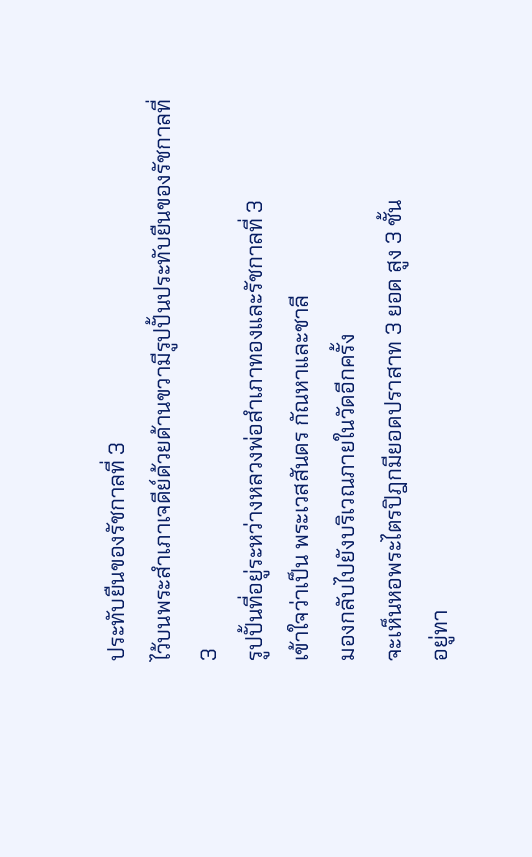ประทับยืนของรัชกาลที่ 3
ไว้บนพระสำเภาเจดีย์ด้วยด้านขวามีรูปปั้นประทับยืนของรัชกาลที่ 3
รูปปั้นที่อยู่ระหว่างหลวงพ่อสำเภาทองและรัชกาลที่ 3
เข้าใจว่าเป็น พระเวสสันดร กัณหาและชาลี
มองกลับไปยังบริเวณภายในวัดอีกครั้ง
จะเห็นหอพระไตรปิฎกมียอดปราสาท 3 ยอด สูง 3 ชั้น
อยู่ทา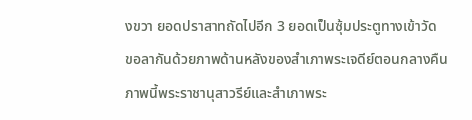งขวา ยอดปราสาทถัดไปอีก 3 ยอดเป็นซุ้มประตูทางเข้าวัด
ขอลากันด้วยภาพด้านหลังของสำเภาพระเจดีย์ตอนกลางคืน
ภาพนี้พระราชานุสาวรีย์และสำเภาพระ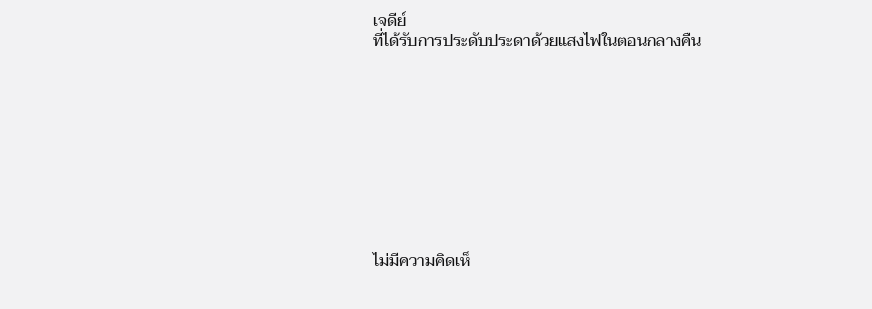เจดีย์
ที่ได้รับการประดับประดาด้วยแสงไฟในตอนกลางคืน










ไม่มีความคิดเห็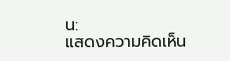น:
แสดงความคิดเห็น